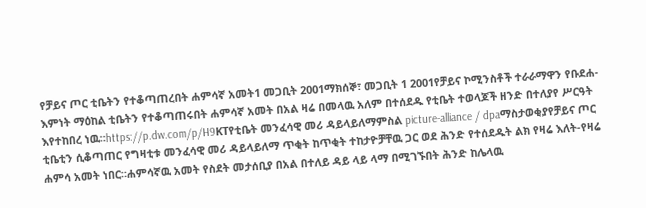የቻይና ጦር ቲቤትን የተቆጣጠረበት ሐምሳኛ አመት1 መጋቢት 2001ማክሰኞ፣ መጋቢት 1 2001የቻይና ኮሚንስቶች ተራራማዋን የቡደሐ-እምነት ማዕከል ቲቤትን የተቆጣጠሩበት ሐምሳኛ አመት በአል ዛሬ በመላዉ አለም በተሰደዱ የቲቤት ተወላጆች ዘንድ በተለያየ ሥርዓት እየተከበረ ነዉ።https://p.dw.com/p/H9KTየቲቤት መንፈሳዊ መሪ ዳይላይለማምስል picture-alliance / dpaማስታወቂያየቻይና ጦር ቲቤቲን ሲቆጣጠር የግዛቲቱ መንፈሳዊ መሪ ዳይላይለማ ጥቂት ከጥቂት ተከታዮቻቸዉ ጋር ወደ ሕንድ የተሰደዱት ልክ የዛሬ እለት-የዛሬ ሐምሳ አመት ነበር።ሐምሳኛዉ አመት የስደት መታሰቢያ በአል በተለይ ዳይ ላይ ላማ በሚገኙበት ሕንድ ከሌላዉ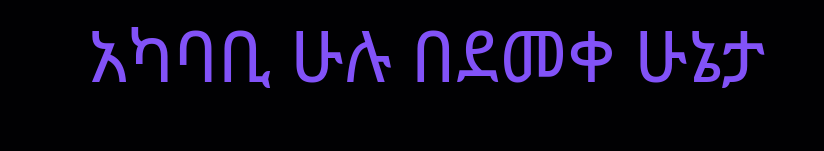አካባቢ ሁሉ በደመቀ ሁኔታ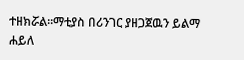ተዘክሯል።ማቲያስ በሪንገር ያዘጋጀዉን ይልማ ሐይለ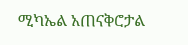ሚካኤል አጠናቅሮታል